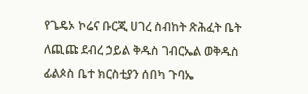የጌዴኦ ኮሬና ቡርጂ ሀገረ ስብከት ጽሕፈት ቤት ለጪጩ ደብረ ኃይል ቅዱስ ገብርኤል ወቅዱስ ፊልጶስ ቤተ ክርስቲያን ሰበካ ጉባኤ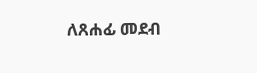ለጸሐፊ መደብ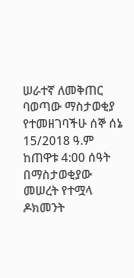ሠራተኛ ለመቅጠር ባወጣው ማስታወቂያ የተመዘገባችሁ ሰኞ ሰኔ 15/2018 ዓ.ም ከጠዋቱ 4:00 ሰዓት በማስታወቂያው መሠረት የተሟላ ዶክመንት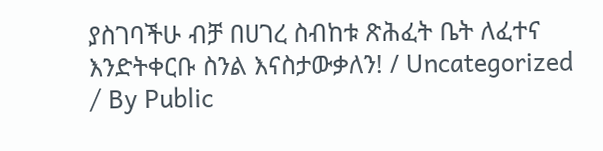ያስገባችሁ ብቻ በሀገረ ስብከቱ ጽሕፈት ቤት ለፈተና እንድትቀርቡ ስንል እናስታውቃለን! / Uncategorized / By Public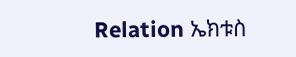Relation ኤክቱስ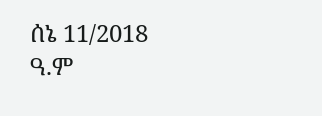ሰኔ 11/2018 ዓ.ም